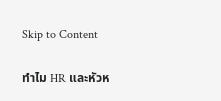Skip to Content

ทำไม HR และหัวห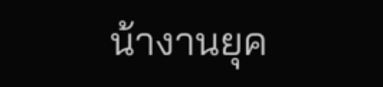น้างานยุค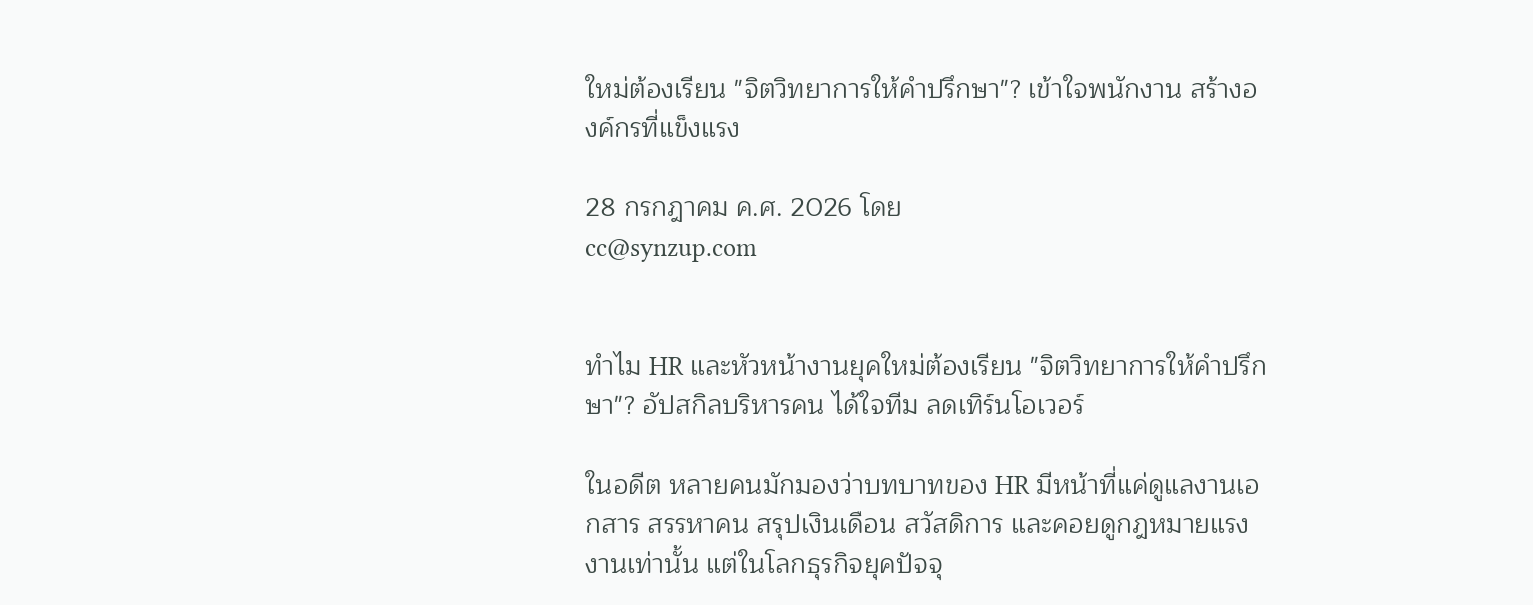ใหม่ต้องเรียน "จิตวิทยาการให้คำปรึกษา"? เข้าใจพนักงาน สร้างองค์กรที่แข็งแรง

28 กรกฎาคม ค.ศ. 2026 โดย
cc@synzup.com


ทำไม HR และหัวหน้างานยุคใหม่ต้องเรียน "จิตวิทยาการให้คำปรึกษา"? อัปสกิลบริหารคน ได้ใจทีม ลดเทิร์นโอเวอร์

ในอดีต หลายคนมักมองว่าบทบาทของ HR มีหน้าที่แค่ดูแลงานเอกสาร สรรหาคน สรุปเงินเดือน สวัสดิการ และคอยดูกฎหมายแรงงานเท่านั้น แต่ในโลกธุรกิจยุคปัจจุ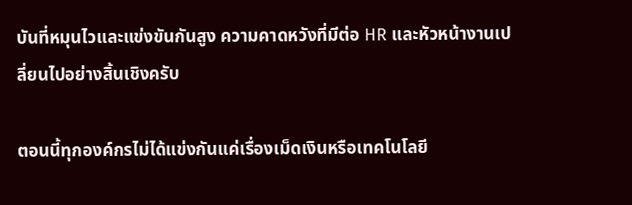บันที่หมุนไวและแข่งขันกันสูง ความคาดหวังที่มีต่อ HR และหัวหน้างานเปลี่ยนไปอย่างสิ้นเชิงครับ

ตอนนี้ทุกองค์กรไม่ได้แข่งกันแค่เรื่องเม็ดเงินหรือเทคโนโลยี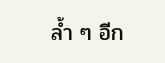ล้ำ ๆ อีก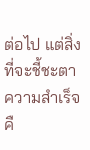ต่อไป แต่สิ่งที่จะชี้ชะตาความสำเร็จคื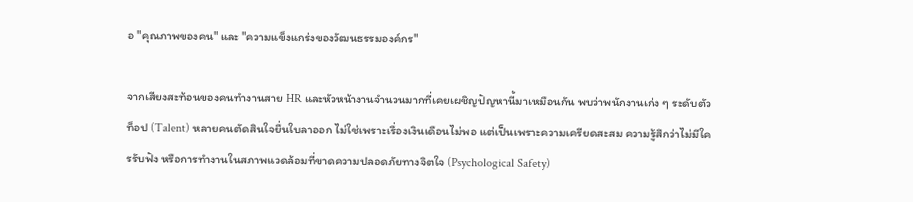อ "คุณภาพของคน" และ "ความแข็งแกร่งของวัฒนธรรมองค์กร"

จากเสียงสะท้อนของคนทำงานสาย HR และหัวหน้างานจำนวนมากที่เคยเผชิญปัญหานี้มาเหมือนกัน พบว่าพนักงานเก่ง ๆ ระดับตัวท็อป (Talent) หลายคนตัดสินใจยื่นใบลาออก ไม่ใช่เพราะเรื่องเงินเดือนไม่พอ แต่เป็นเพราะความเครียดสะสม ความรู้สึกว่าไม่มีใครรับฟัง หรือการทำงานในสภาพแวดล้อมที่ขาดความปลอดภัยทางจิตใจ (Psychological Safety)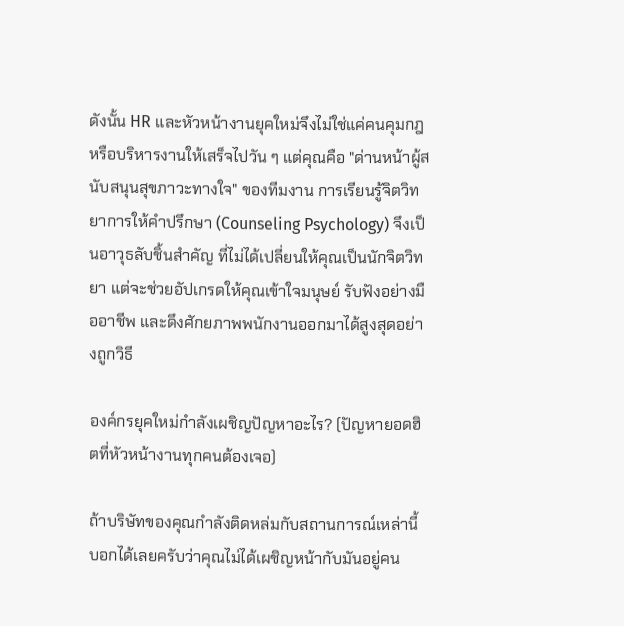ดังนั้น HR และหัวหน้างานยุคใหม่จึงไม่ใช่แค่คนคุมกฎหรือบริหารงานให้เสร็จไปวัน ๆ แต่คุณคือ "ด่านหน้าผู้สนับสนุนสุขภาวะทางใจ" ของทีมงาน การเรียนรู้จิตวิทยาการให้คำปรึกษา (Counseling Psychology) จึงเป็นอาวุธลับชิ้นสำคัญ ที่ไม่ได้เปลี่ยนให้คุณเป็นนักจิตวิทยา แต่จะช่วยอัปเกรดให้คุณเข้าใจมนุษย์ รับฟังอย่างมืออาชีพ และดึงศักยภาพพนักงานออกมาได้สูงสุดอย่างถูกวิธี

องค์กรยุคใหม่กำลังเผชิญปัญหาอะไร? (ปัญหายอดฮิตที่หัวหน้างานทุกคนต้องเจอ)

ถ้าบริษัทของคุณกำลังติดหล่มกับสถานการณ์เหล่านี้ บอกได้เลยครับว่าคุณไม่ได้เผชิญหน้ากับมันอยู่คน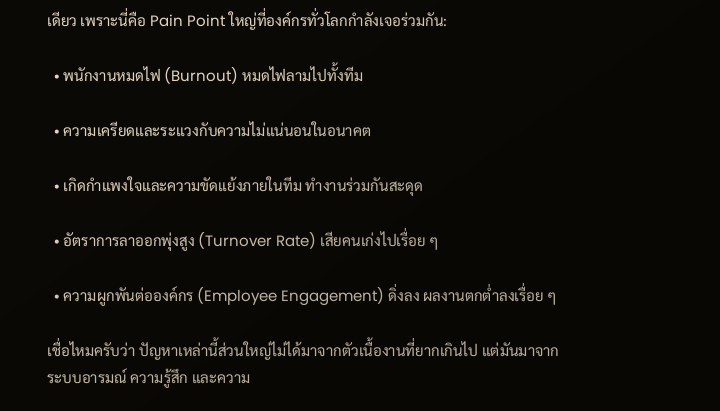เดียว เพราะนี่คือ Pain Point ใหญ่ที่องค์กรทั่วโลกกำลังเจอร่วมกัน:

  • พนักงานหมดไฟ (Burnout) หมดไฟลามไปทั้งทีม

  • ความเครียดและระแวงกับความไม่แน่นอนในอนาคต

  • เกิดกำแพงใจและความขัดแย้งภายในทีม ทำงานร่วมกันสะดุด

  • อัตราการลาออกพุ่งสูง (Turnover Rate) เสียคนเก่งไปเรื่อย ๆ

  • ความผูกพันต่อองค์กร (Employee Engagement) ดิ่งลง ผลงานตกต่ำลงเรื่อย ๆ

เชื่อไหมครับว่า ปัญหาเหล่านี้ส่วนใหญ่ไม่ได้มาจากตัวเนื้องานที่ยากเกินไป แต่มันมาจากระบบอารมณ์ ความรู้สึก และความ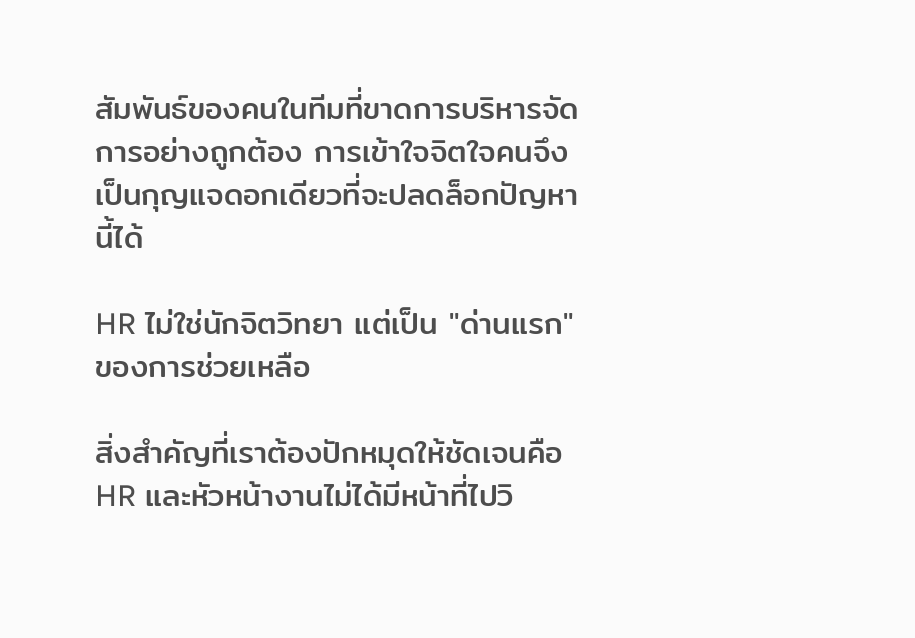สัมพันธ์ของคนในทีมที่ขาดการบริหารจัดการอย่างถูกต้อง การเข้าใจจิตใจคนจึงเป็นกุญแจดอกเดียวที่จะปลดล็อกปัญหานี้ได้

HR ไม่ใช่นักจิตวิทยา แต่เป็น "ด่านแรก" ของการช่วยเหลือ

สิ่งสำคัญที่เราต้องปักหมุดให้ชัดเจนคือ HR และหัวหน้างานไม่ได้มีหน้าที่ไปวิ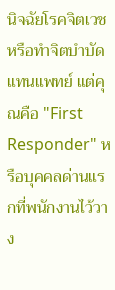นิจฉัยโรคจิตเวชหรือทำจิตบำบัดแทนแพทย์ แต่คุณคือ "First Responder" หรือบุคคลด่านแรกที่พนักงานไว้วาง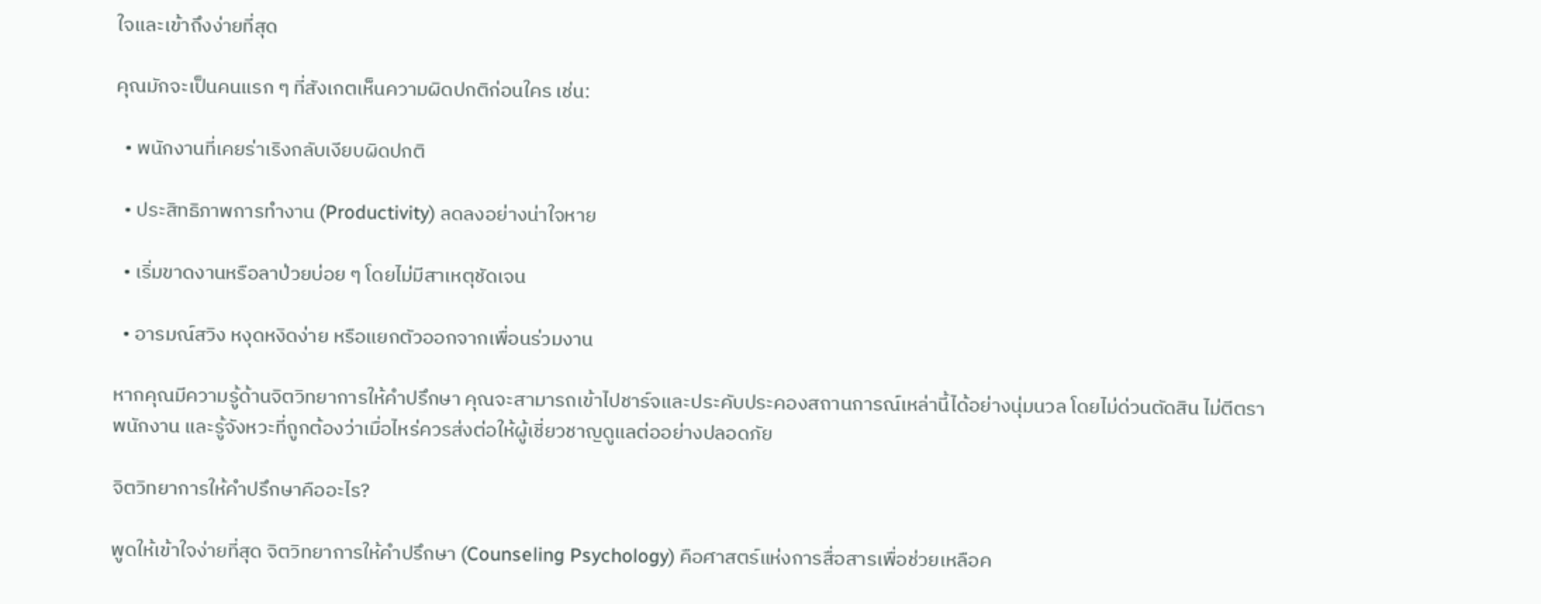ใจและเข้าถึงง่ายที่สุด

คุณมักจะเป็นคนแรก ๆ ที่สังเกตเห็นความผิดปกติก่อนใคร เช่น:

  • พนักงานที่เคยร่าเริงกลับเงียบผิดปกติ

  • ประสิทธิภาพการทำงาน (Productivity) ลดลงอย่างน่าใจหาย

  • เริ่มขาดงานหรือลาป่วยบ่อย ๆ โดยไม่มีสาเหตุชัดเจน

  • อารมณ์สวิง หงุดหงิดง่าย หรือแยกตัวออกจากเพื่อนร่วมงาน

หากคุณมีความรู้ด้านจิตวิทยาการให้คำปรึกษา คุณจะสามารถเข้าไปชาร์จและประคับประคองสถานการณ์เหล่านี้ได้อย่างนุ่มนวล โดยไม่ด่วนตัดสิน ไม่ตีตราพนักงาน และรู้จังหวะที่ถูกต้องว่าเมื่อไหร่ควรส่งต่อให้ผู้เชี่ยวชาญดูแลต่ออย่างปลอดภัย

จิตวิทยาการให้คำปรึกษาคืออะไร?

พูดให้เข้าใจง่ายที่สุด จิตวิทยาการให้คำปรึกษา (Counseling Psychology) คือศาสตร์แห่งการสื่อสารเพื่อช่วยเหลือค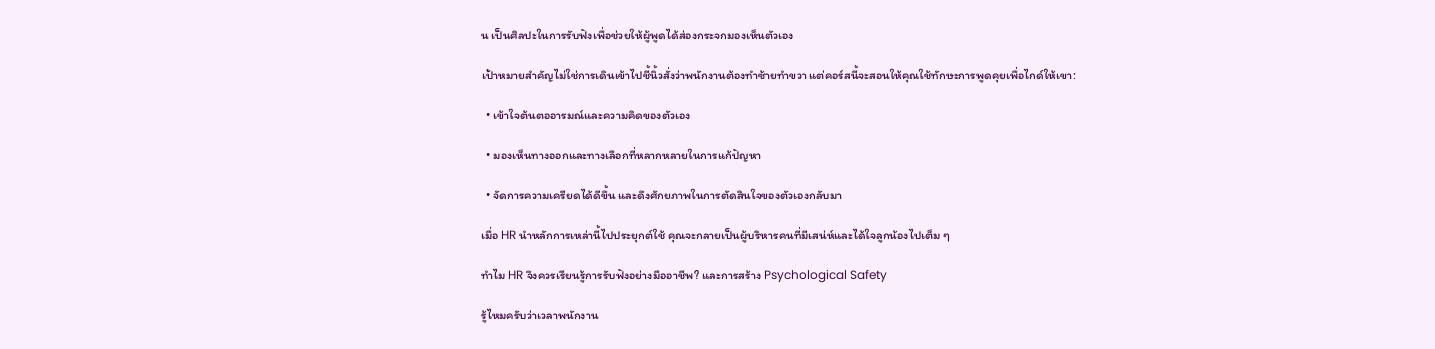น เป็นศิลปะในการรับฟังเพื่อช่วยให้ผู้พูดได้ส่องกระจกมองเห็นตัวเอง

เป้าหมายสำคัญไม่ใช่การเดินเข้าไปชี้นิ้วสั่งว่าพนักงานต้องทำซ้ายทำขวา แต่คอร์สนี้จะสอนให้คุณใช้ทักษะการพูดคุยเพื่อไกด์ให้เขา:

  • เข้าใจต้นตออารมณ์และความคิดของตัวเอง

  • มองเห็นทางออกและทางเลือกที่หลากหลายในการแก้ปัญหา

  • จัดการความเครียดได้ดีขึ้น และดึงศักยภาพในการตัดสินใจของตัวเองกลับมา

เมื่อ HR นำหลักการเหล่านี้ไปประยุกต์ใช้ คุณจะกลายเป็นผู้บริหารคนที่มีเสน่ห์และได้ใจลูกน้องไปเต็ม ๆ

ทำไม HR จึงควรเรียนรู้การรับฟังอย่างมืออาชีพ? และการสร้าง Psychological Safety

รู้ไหมครับว่าเวลาพนักงาน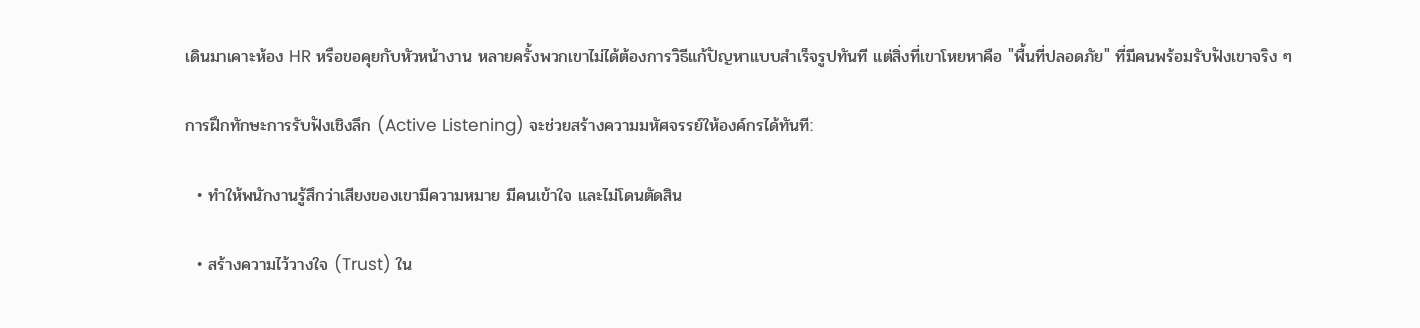เดินมาเคาะห้อง HR หรือขอคุยกับหัวหน้างาน หลายครั้งพวกเขาไม่ได้ต้องการวิธีแก้ปัญหาแบบสำเร็จรูปทันที แต่สิ่งที่เขาโหยหาคือ "พื้นที่ปลอดภัย" ที่มีคนพร้อมรับฟังเขาจริง ๆ

การฝึกทักษะการรับฟังเชิงลึก (Active Listening) จะช่วยสร้างความมหัศจรรย์ให้องค์กรได้ทันที:

  • ทำให้พนักงานรู้สึกว่าเสียงของเขามีความหมาย มีคนเข้าใจ และไม่โดนตัดสิน

  • สร้างความไว้วางใจ (Trust) ใน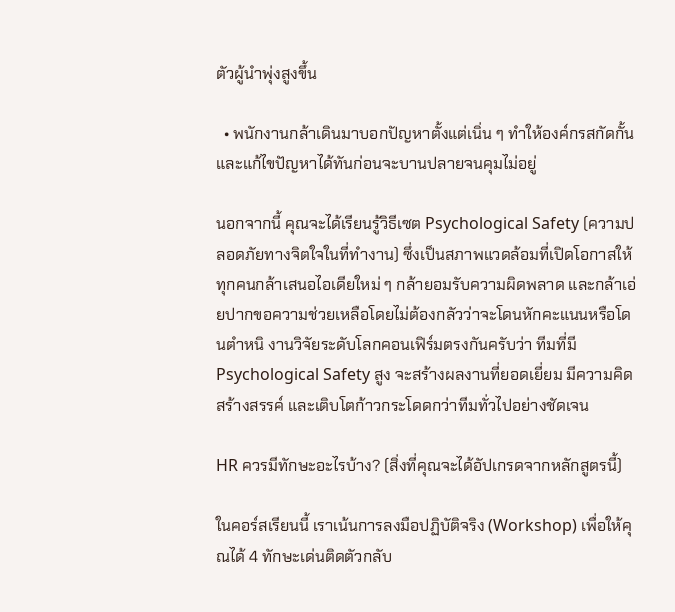ตัวผู้นำพุ่งสูงขึ้น

  • พนักงานกล้าเดินมาบอกปัญหาตั้งแต่เนิ่น ๆ ทำให้องค์กรสกัดกั้นและแก้ไขปัญหาได้ทันก่อนจะบานปลายจนคุมไม่อยู่

นอกจากนี้ คุณจะได้เรียนรู้วิธีเซต Psychological Safety (ความปลอดภัยทางจิตใจในที่ทำงาน) ซึ่งเป็นสภาพแวดล้อมที่เปิดโอกาสให้ทุกคนกล้าเสนอไอเดียใหม่ ๆ กล้ายอมรับความผิดพลาด และกล้าเอ่ยปากขอความช่วยเหลือโดยไม่ต้องกลัวว่าจะโดนหักคะแนนหรือโดนตำหนิ งานวิจัยระดับโลกคอนเฟิร์มตรงกันครับว่า ทีมที่มี Psychological Safety สูง จะสร้างผลงานที่ยอดเยี่ยม มีความคิดสร้างสรรค์ และเติบโตก้าวกระโดดกว่าทีมทั่วไปอย่างชัดเจน

HR ควรมีทักษะอะไรบ้าง? (สิ่งที่คุณจะได้อัปเกรดจากหลักสูตรนี้)

ในคอร์สเรียนนี้ เราเน้นการลงมือปฏิบัติจริง (Workshop) เพื่อให้คุณได้ 4 ทักษะเด่นติดตัวกลับ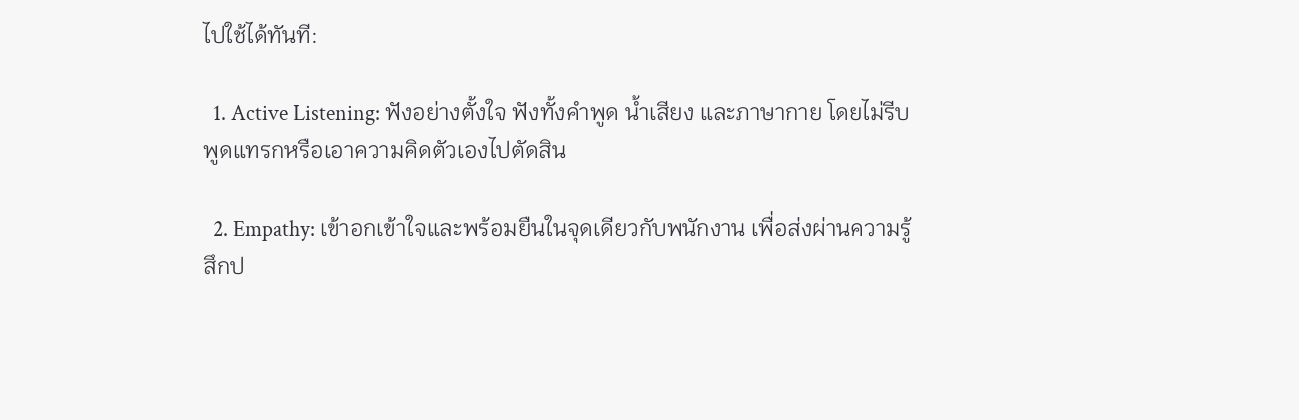ไปใช้ได้ทันที:

  1. Active Listening: ฟังอย่างตั้งใจ ฟังทั้งคำพูด น้ำเสียง และภาษากาย โดยไม่รีบพูดแทรกหรือเอาความคิดตัวเองไปตัดสิน

  2. Empathy: เข้าอกเข้าใจและพร้อมยืนในจุดเดียวกับพนักงาน เพื่อส่งผ่านความรู้สึกป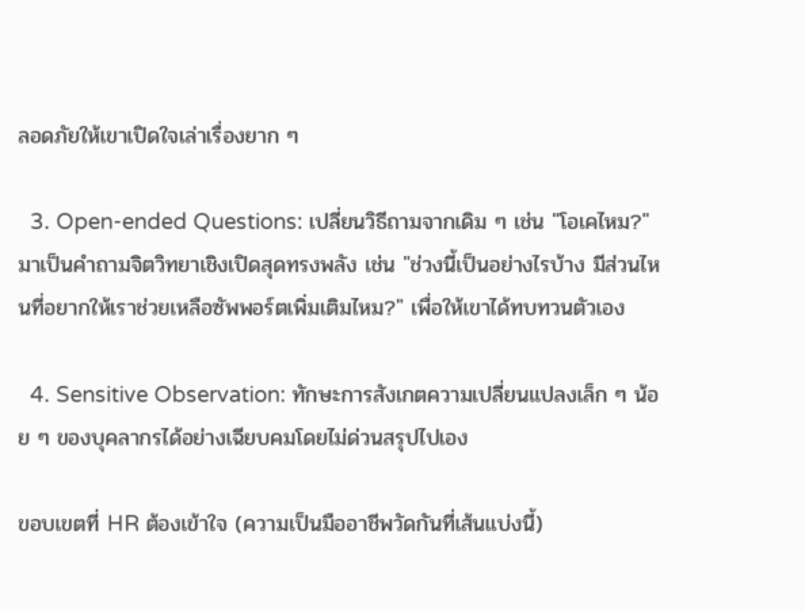ลอดภัยให้เขาเปิดใจเล่าเรื่องยาก ๆ

  3. Open-ended Questions: เปลี่ยนวิธีถามจากเดิม ๆ เช่น "โอเคไหม?" มาเป็นคำถามจิตวิทยาเชิงเปิดสุดทรงพลัง เช่น "ช่วงนี้เป็นอย่างไรบ้าง มีส่วนไหนที่อยากให้เราช่วยเหลือซัพพอร์ตเพิ่มเติมไหม?" เพื่อให้เขาได้ทบทวนตัวเอง

  4. Sensitive Observation: ทักษะการสังเกตความเปลี่ยนแปลงเล็ก ๆ น้อย ๆ ของบุคลากรได้อย่างเฉียบคมโดยไม่ด่วนสรุปไปเอง

ขอบเขตที่ HR ต้องเข้าใจ (ความเป็นมืออาชีพวัดกันที่เส้นแบ่งนี้)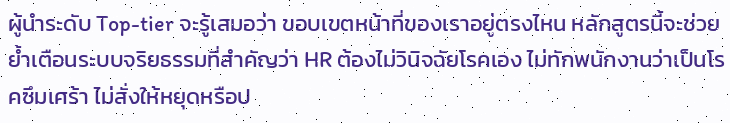ผู้นำระดับ Top-tier จะรู้เสมอว่า ขอบเขตหน้าที่ของเราอยู่ตรงไหน หลักสูตรนี้จะช่วยย้ำเตือนระบบจริยธรรมที่สำคัญว่า HR ต้องไม่วินิจฉัยโรคเอง ไม่ทักพนักงานว่าเป็นโรคซึมเศร้า ไม่สั่งให้หยุดหรือป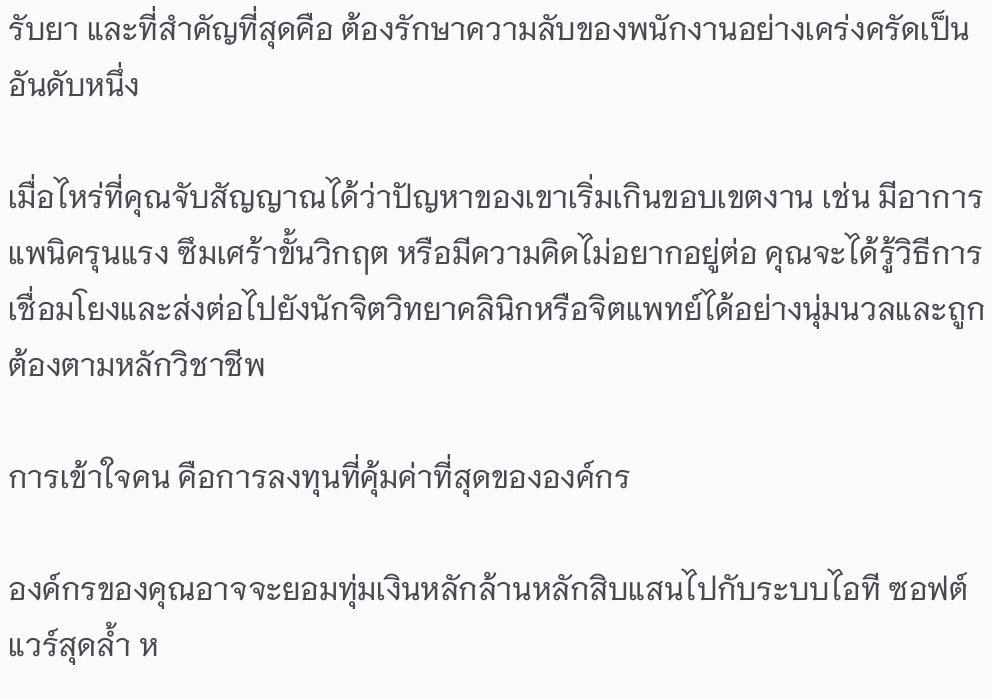รับยา และที่สำคัญที่สุดคือ ต้องรักษาความลับของพนักงานอย่างเคร่งครัดเป็นอันดับหนึ่ง

เมื่อไหร่ที่คุณจับสัญญาณได้ว่าปัญหาของเขาเริ่มเกินขอบเขตงาน เช่น มีอาการแพนิครุนแรง ซึมเศร้าขั้นวิกฤต หรือมีความคิดไม่อยากอยู่ต่อ คุณจะได้รู้วิธีการเชื่อมโยงและส่งต่อไปยังนักจิตวิทยาคลินิกหรือจิตแพทย์ได้อย่างนุ่มนวลและถูกต้องตามหลักวิชาชีพ

การเข้าใจคน คือการลงทุนที่คุ้มค่าที่สุดขององค์กร

องค์กรของคุณอาจจะยอมทุ่มเงินหลักล้านหลักสิบแสนไปกับระบบไอที ซอฟต์แวร์สุดล้ำ ห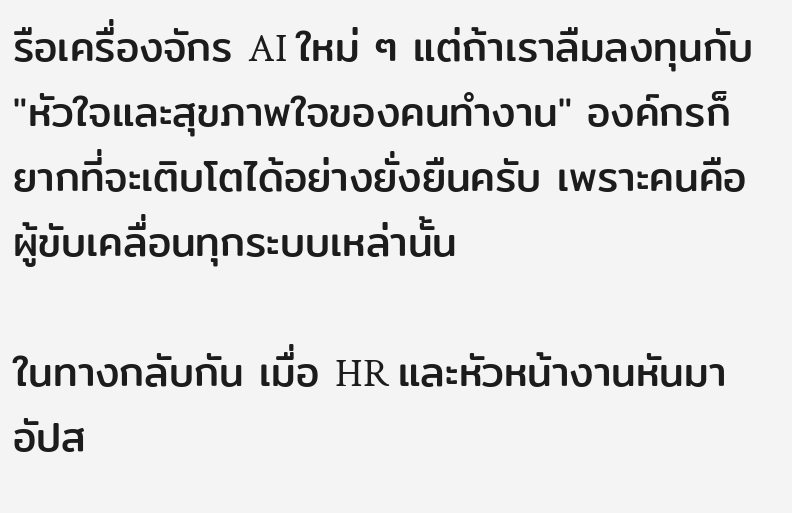รือเครื่องจักร AI ใหม่ ๆ แต่ถ้าเราลืมลงทุนกับ "หัวใจและสุขภาพใจของคนทำงาน" องค์กรก็ยากที่จะเติบโตได้อย่างยั่งยืนครับ เพราะคนคือผู้ขับเคลื่อนทุกระบบเหล่านั้น

ในทางกลับกัน เมื่อ HR และหัวหน้างานหันมาอัปส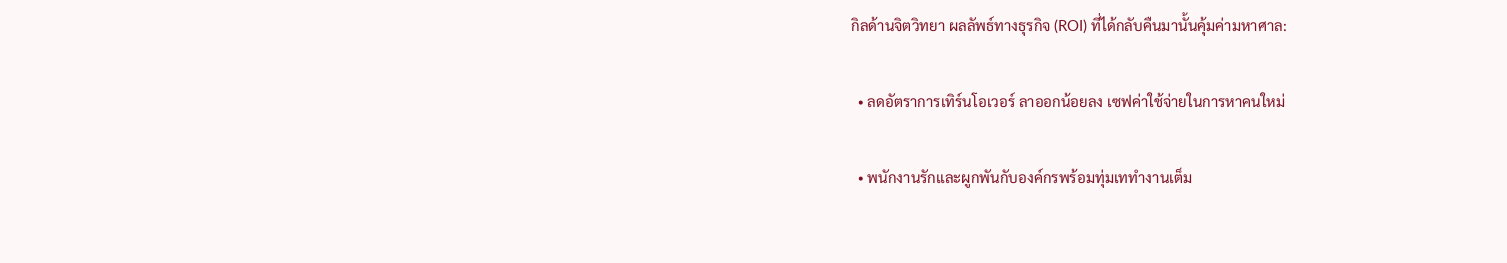กิลด้านจิตวิทยา ผลลัพธ์ทางธุรกิจ (ROI) ที่ได้กลับคืนมานั้นคุ้มค่ามหาศาล:

  • ลดอัตราการเทิร์นโอเวอร์ ลาออกน้อยลง เซฟค่าใช้จ่ายในการหาคนใหม่

  • พนักงานรักและผูกพันกับองค์กรพร้อมทุ่มเททำงานเต็ม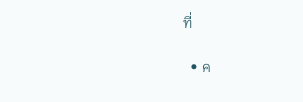ที่

  • ค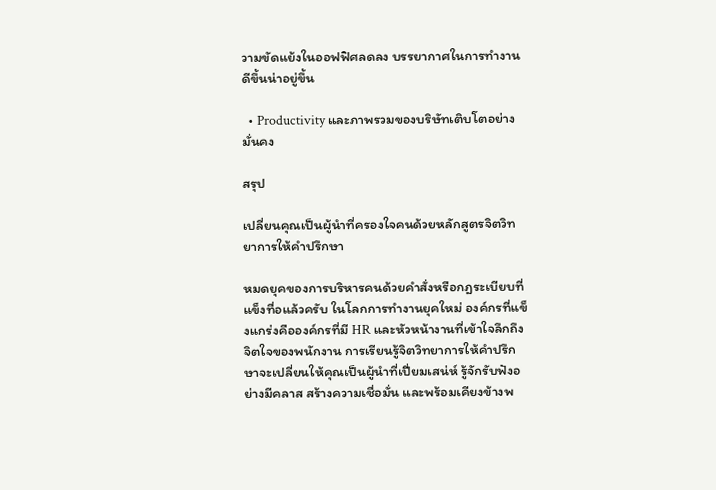วามขัดแย้งในออฟฟิศลดลง บรรยากาศในการทำงานดีขึ้นน่าอยู่ขึ้น

  • Productivity และภาพรวมของบริษัทเติบโตอย่างมั่นคง

สรุป

เปลี่ยนคุณเป็นผู้นำที่ครองใจคนด้วยหลักสูตรจิตวิทยาการให้คำปรึกษา

หมดยุคของการบริหารคนด้วยคำสั่งหรือกฎระเบียบที่แข็งทื่อแล้วครับ ในโลกการทำงานยุคใหม่ องค์กรที่แข็งแกร่งคือองค์กรที่มี HR และหัวหน้างานที่เข้าใจลึกถึงจิตใจของพนักงาน การเรียนรู้จิตวิทยาการให้คำปรึกษาจะเปลี่ยนให้คุณเป็นผู้นำที่เปี่ยมเสน่ห์ รู้จักรับฟังอย่างมีคลาส สร้างความเชื่อมั่น และพร้อมเคียงข้างพ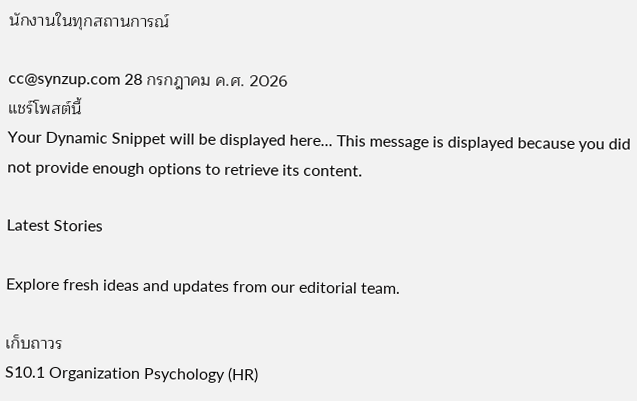นักงานในทุกสถานการณ์

cc@synzup.com 28 กรกฎาคม ค.ศ. 2026
แชร์โพสต์นี้
Your Dynamic Snippet will be displayed here... This message is displayed because you did not provide enough options to retrieve its content.

Latest Stories

Explore fresh ideas and updates from our editorial team.

เก็บถาวร
S10.1 Organization Psychology (HR)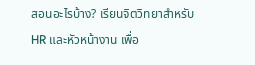สอนอะไรบ้าง? เรียนจิตวิทยาสำหรับ HR และหัวหน้างาน เพื่อ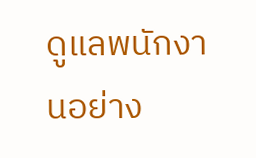ดูแลพนักงานอย่าง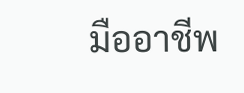มืออาชีพ